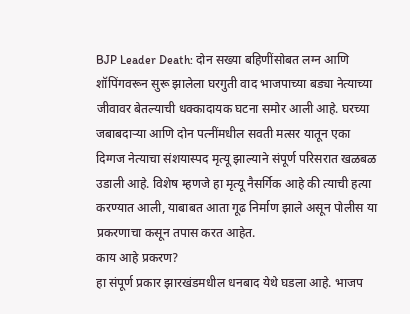BJP Leader Death: दोन सख्या बहिणींसोबत लग्न आणि शॉपिंगवरून सुरू झालेला घरगुती वाद भाजपाच्या बड्या नेत्याच्या जीवावर बेतल्याची धक्कादायक घटना समोर आली आहे. घरच्या जबाबदाऱ्या आणि दोन पत्नींमधील सवती मत्सर यातून एका दिग्गज नेत्याचा संशयास्पद मृत्यू झाल्याने संपूर्ण परिसरात खळबळ उडाली आहे. विशेष म्हणजे हा मृत्यू नैसर्गिक आहे की त्याची हत्या करण्यात आली, याबाबत आता गूढ निर्माण झाले असून पोलीस या प्रकरणाचा कसून तपास करत आहेत.
काय आहे प्रकरण?
हा संपूर्ण प्रकार झारखंडमधील धनबाद येथे घडला आहे. भाजप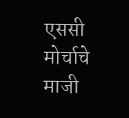एससी मोर्चाचे माजी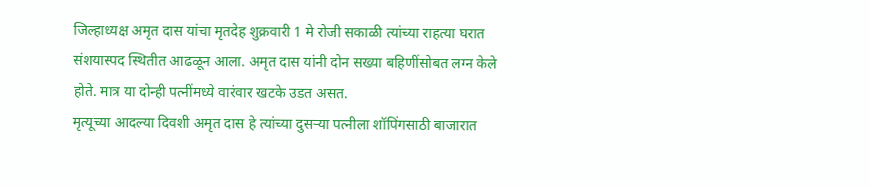जिल्हाध्यक्ष अमृत दास यांचा मृतदेह शुक्रवारी 1 मे रोजी सकाळी त्यांच्या राहत्या घरात संशयास्पद स्थितीत आढळून आला. अमृत दास यांनी दोन सख्या बहिणींसोबत लग्न केले होते. मात्र या दोन्ही पत्नींमध्ये वारंवार खटके उडत असत.
मृत्यूच्या आदल्या दिवशी अमृत दास हे त्यांच्या दुसऱ्या पत्नीला शॉपिंगसाठी बाजारात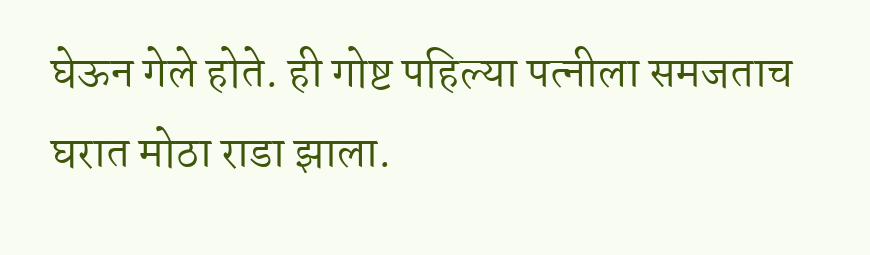घेऊन गेले होते. ही गोष्ट पहिल्या पत्नीला समजताच घरात मोठा राडा झाला.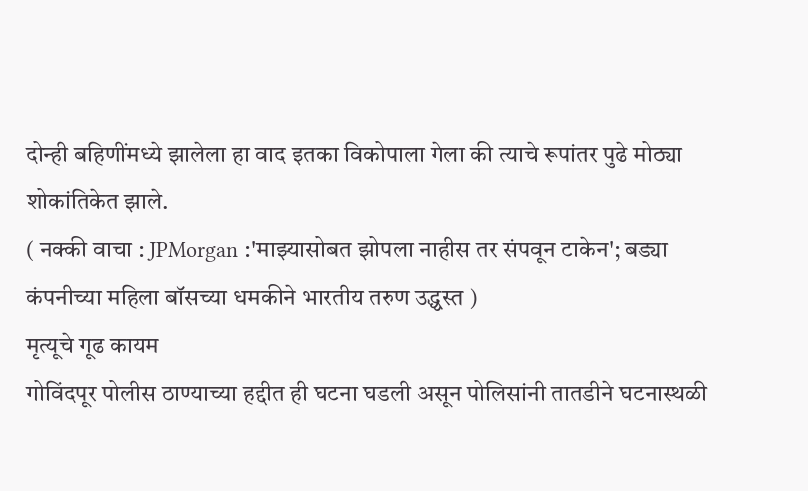दोन्ही बहिणींमध्ये झालेला हा वाद इतका विकोपाला गेला की त्याचे रूपांतर पुढे मोठ्या शोकांतिकेत झाले.
( नक्की वाचा : JPMorgan :'माझ्यासोबत झोपला नाहीस तर संपवून टाकेन'; बड्या कंपनीच्या महिला बॉसच्या धमकीने भारतीय तरुण उद्ध्वस्त )
मृत्यूचे गूढ कायम
गोविंदपूर पोलीस ठाण्याच्या हद्दीत ही घटना घडली असून पोलिसांनी तातडीने घटनास्थळी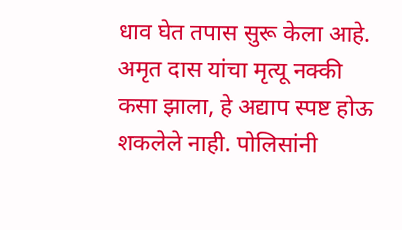धाव घेत तपास सुरू केला आहे. अमृत दास यांचा मृत्यू नक्की कसा झाला, हे अद्याप स्पष्ट होऊ शकलेले नाही. पोलिसांनी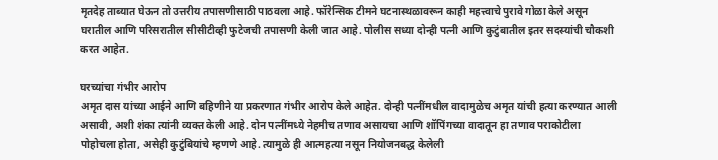मृतदेह ताब्यात घेऊन तो उत्तरीय तपासणीसाठी पाठवला आहे. फॉरेन्सिक टीमने घटनास्थळावरून काही महत्त्वाचे पुरावे गोळा केले असून घरातील आणि परिसरातील सीसीटीव्ही फुटेजची तपासणी केली जात आहे. पोलीस सध्या दोन्ही पत्नी आणि कुटुंबातील इतर सदस्यांची चौकशी करत आहेत.

घरच्यांचा गंभीर आरोप
अमृत दास यांच्या आईने आणि बहिणीने या प्रकरणात गंभीर आरोप केले आहेत. दोन्ही पत्नींमधील वादामुळेच अमृत यांची हत्या करण्यात आली असावी, अशी शंका त्यांनी व्यक्त केली आहे. दोन पत्नींमध्ये नेहमीच तणाव असायचा आणि शॉपिंगच्या वादातून हा तणाव पराकोटीला पोहोचला होता, असेही कुटुंबियांचे म्हणणे आहे. त्यामुळे ही आत्महत्या नसून नियोजनबद्ध केलेली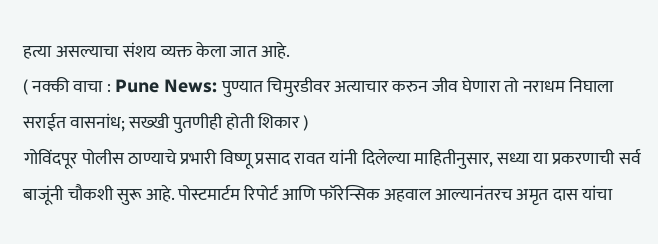हत्या असल्याचा संशय व्यक्त केला जात आहे.
( नक्की वाचा : Pune News: पुण्यात चिमुरडीवर अत्याचार करुन जीव घेणारा तो नराधम निघाला सराईत वासनांध; सख्खी पुतणीही होती शिकार )
गोविंदपूर पोलीस ठाण्याचे प्रभारी विष्णू प्रसाद रावत यांनी दिलेल्या माहितीनुसार, सध्या या प्रकरणाची सर्व बाजूंनी चौकशी सुरू आहे. पोस्टमार्टम रिपोर्ट आणि फॉरेन्सिक अहवाल आल्यानंतरच अमृत दास यांचा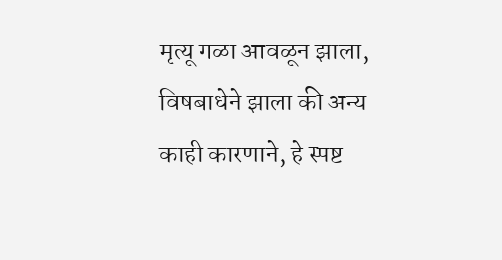मृत्यू गळा आवळून झाला, विषबाधेने झाला की अन्य काही कारणाने, हे स्पष्ट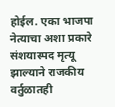होईल. एका भाजपा नेत्याचा अशा प्रकारे संशयास्पद मृत्यू झाल्याने राजकीय वर्तुळातही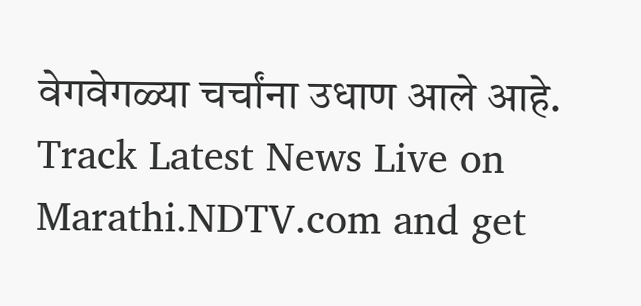वेगवेगळ्या चर्चांना उधाण आले आहे.
Track Latest News Live on Marathi.NDTV.com and get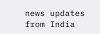news updates from India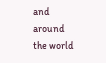and around the world